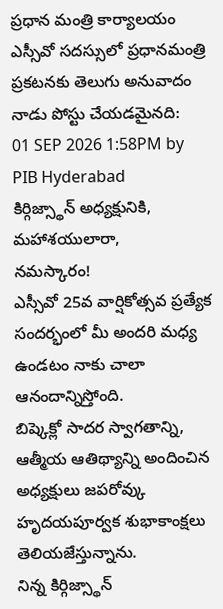ప్రధాన మంత్రి కార్యాలయం
ఎస్సీవో సదస్సులో ప్రధానమంత్రి ప్రకటనకు తెలుగు అనువాదం
నాడు పోస్టు చేయడమైనది:
01 SEP 2026 1:58PM by PIB Hyderabad
కిర్గిజ్స్థాన్ అధ్యక్షునికి,
మహాశయులారా,
నమస్కారం!
ఎస్సీవో 25వ వార్షికోత్సవ ప్రత్యేక సందర్భంలో మీ అందరి మధ్య ఉండటం నాకు చాలా ఆనందాన్నిస్తోంది.
బిష్కెక్లో సాదర స్వాగతాన్ని, ఆత్మీయ ఆతిథ్యాన్ని అందించిన అధ్యక్షులు జపరోవ్కు హృదయపూర్వక శుభాకాంక్షలు తెలియజేస్తున్నాను.
నిన్న కిర్గిజ్స్థాన్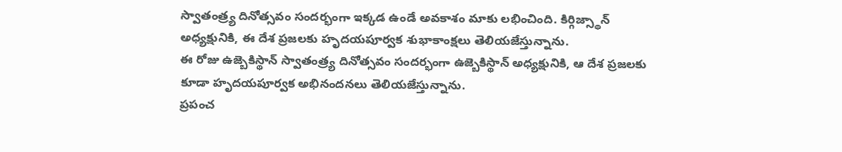స్వాతంత్ర్య దినోత్సవం సందర్భంగా ఇక్కడ ఉండే అవకాశం మాకు లభించింది. కిర్గిజ్స్థాన్ అధ్యక్షునికి, ఈ దేశ ప్రజలకు హృదయపూర్వక శుభాకాంక్షలు తెలియజేస్తున్నాను.
ఈ రోజు ఉజ్బెకిస్థాన్ స్వాతంత్ర్య దినోత్సవం సందర్భంగా ఉజ్బెకిస్థాన్ అధ్యక్షునికి, ఆ దేశ ప్రజలకు కూడా హృదయపూర్వక అభినందనలు తెలియజేస్తున్నాను.
ప్రపంచ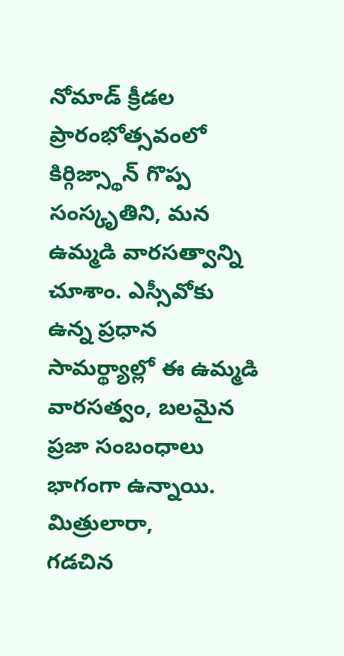నోమాడ్ క్రీడల ప్రారంభోత్సవంలో కిర్గిజ్స్థాన్ గొప్ప సంస్కృతిని, మన ఉమ్మడి వారసత్వాన్ని చూశాం. ఎస్సీవోకు ఉన్న ప్రధాన సామర్థ్యాల్లో ఈ ఉమ్మడి వారసత్వం, బలమైన ప్రజా సంబంధాలు భాగంగా ఉన్నాయి.
మిత్రులారా,
గడచిన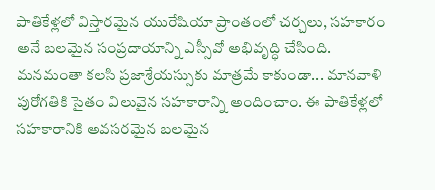పాతికేళ్లలో విస్తారమైన యురేషియా ప్రాంతంలో చర్చలు, సహకారం అనే బలమైన సంప్రదాయాన్ని ఎస్సీవో అభివృద్ధి చేసింది. మనమంతా కలసి ప్రజాశ్రేయస్సుకు మాత్రమే కాకుండా... మానవాళి పురోగతికి సైతం విలువైన సహకారాన్ని అందించాం. ఈ పాతికేళ్లలో సహకారానికి అవసరమైన బలమైన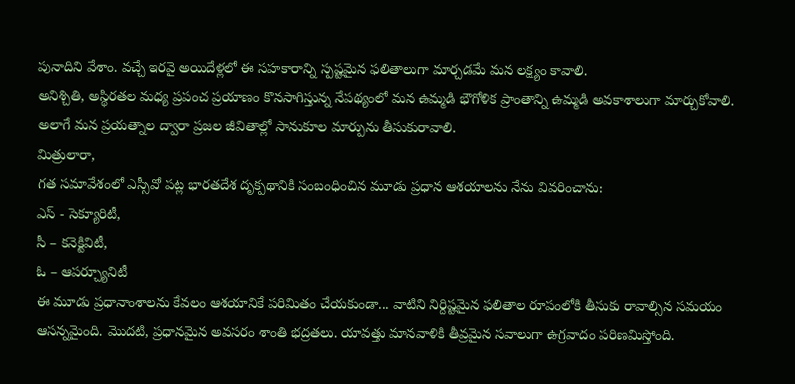పునాదిని వేశాం. వచ్చే ఇరవై అయిదేళ్లలో ఈ సహకారాన్ని స్పష్టమైన ఫలితాలుగా మార్చడమే మన లక్ష్యం కావాలి.
అనిశ్చితి, అస్థిరతల మధ్య ప్రపంచ ప్రయాణం కొనసాగిస్తున్న నేపథ్యంలో మన ఉమ్మడి భౌగోళిక ప్రాంతాన్ని ఉమ్మడి అవకాశాలుగా మార్చుకోవాలి. అలాగే మన ప్రయత్నాల ద్వారా ప్రజల జీవితాల్లో సానుకూల మార్పును తీసుకురావాలి.
మిత్రులారా,
గత సమావేశంలో ఎస్సీవో పట్ల భారతదేశ దృక్పథానికి సంబంధించిన మూడు ప్రధాన ఆశయాలను నేను వివరించాను:
ఎస్ - సెక్యూరిటీ,
సీ – కనెక్టివిటీ,
ఓ – ఆపర్చ్యూనిటీ
ఈ మూడు ప్రధానాంశాలను కేవలం ఆశయానికే పరిమితం చేయకుండా... వాటిని నిర్దిష్టమైన ఫలితాల రూపంలోకి తీసుకు రావాల్సిన సమయం ఆసన్నమైంది. మొదటి, ప్రధానమైన అవసరం శాంతి భద్రతలు. యావత్తు మానవాళికి తీవ్రమైన సవాలుగా ఉగ్రవాదం పరిణమిస్తోంది.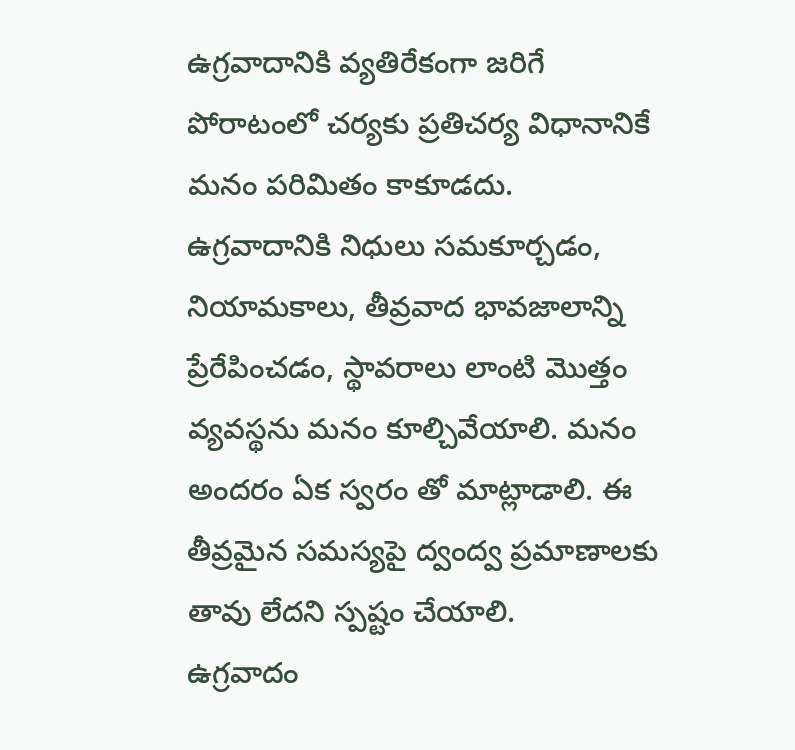ఉగ్రవాదానికి వ్యతిరేకంగా జరిగే పోరాటంలో చర్యకు ప్రతిచర్య విధానానికే మనం పరిమితం కాకూడదు.
ఉగ్రవాదానికి నిధులు సమకూర్చడం, నియామకాలు, తీవ్రవాద భావజాలాన్ని ప్రేరేపించడం, స్థావరాలు లాంటి మొత్తం వ్యవస్థను మనం కూల్చివేయాలి. మనం అందరం ఏక స్వరం తో మాట్లాడాలి. ఈ తీవ్రమైన సమస్యపై ద్వంద్వ ప్రమాణాలకు తావు లేదని స్పష్టం చేయాలి.
ఉగ్రవాదం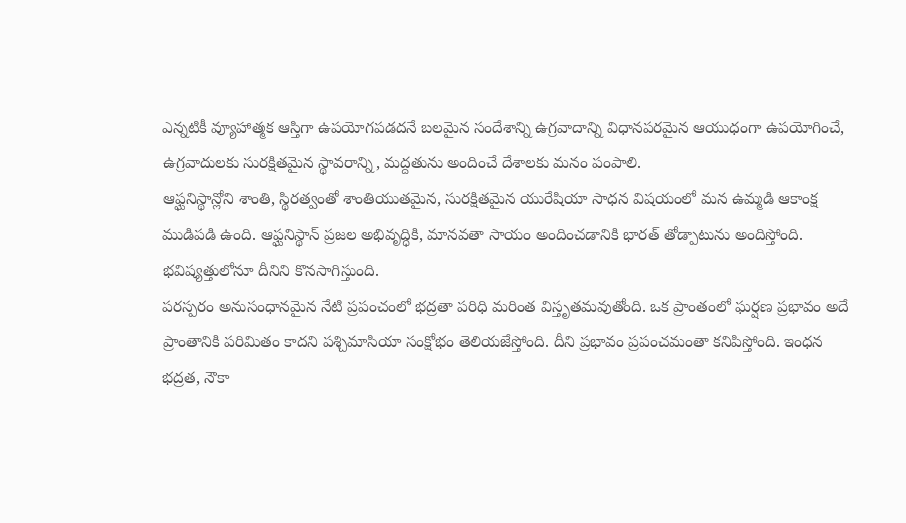ఎన్నటికీ వ్యూహాత్మక ఆస్తిగా ఉపయోగపడదనే బలమైన సందేశాన్ని ఉగ్రవాదాన్ని విధానపరమైన ఆయుధంగా ఉపయోగించే, ఉగ్రవాదులకు సురక్షితమైన స్థావరాన్ని, మద్దతును అందించే దేశాలకు మనం పంపాలి.
ఆఫ్ఘనిస్థాన్లోని శాంతి, స్థిరత్వంతో శాంతియుతమైన, సురక్షితమైన యురేషియా సాధన విషయంలో మన ఉమ్మడి ఆకాంక్ష ముడిపడి ఉంది. ఆఫ్ఘనిస్థాన్ ప్రజల అభివృద్ధికి, మానవతా సాయం అందించడానికి భారత్ తోడ్పాటును అందిస్తోంది. భవిష్యత్తులోనూ దీనిని కొనసాగిస్తుంది.
పరస్పరం అనుసంధానమైన నేటి ప్రపంచంలో భద్రతా పరిధి మరింత విస్తృతమవుతోంది. ఒక ప్రాంతంలో ఘర్షణ ప్రభావం అదే ప్రాంతానికి పరిమితం కాదని పశ్చిమాసియా సంక్షోభం తెలియజేస్తోంది. దీని ప్రభావం ప్రపంచమంతా కనిపిస్తోంది. ఇంధన భద్రత, నౌకా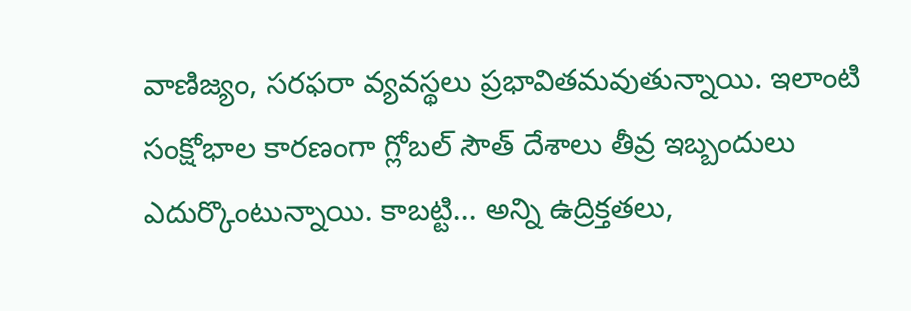వాణిజ్యం, సరఫరా వ్యవస్థలు ప్రభావితమవుతున్నాయి. ఇలాంటి సంక్షోభాల కారణంగా గ్లోబల్ సౌత్ దేశాలు తీవ్ర ఇబ్బందులు ఎదుర్కొంటున్నాయి. కాబట్టి... అన్ని ఉద్రిక్తతలు,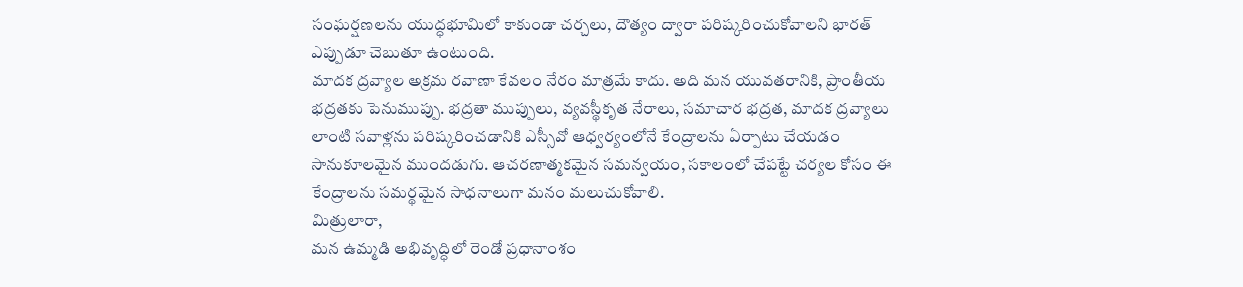సంఘర్షణలను యుద్ధభూమిలో కాకుండా చర్చలు, దౌత్యం ద్వారా పరిష్కరించుకోవాలని భారత్ ఎప్పుడూ చెబుతూ ఉంటుంది.
మాదక ద్రవ్యాల అక్రమ రవాణా కేవలం నేరం మాత్రమే కాదు. అది మన యువతరానికి, ప్రాంతీయ భద్రతకు పెనుముప్పు. భద్రతా ముప్పులు, వ్యవస్థీకృత నేరాలు, సమాచార భద్రత, మాదక ద్రవ్యాలు లాంటి సవాళ్లను పరిష్కరించడానికి ఎస్సీవో ఆధ్వర్యంలోనే కేంద్రాలను ఏర్పాటు చేయడం సానుకూలమైన ముందడుగు. ఆచరణాత్మకమైన సమన్వయం, సకాలంలో చేపట్టే చర్యల కోసం ఈ కేంద్రాలను సమర్థమైన సాధనాలుగా మనం మలుచుకోవాలి.
మిత్రులారా,
మన ఉమ్మడి అభివృద్ధిలో రెండో ప్రధానాంశం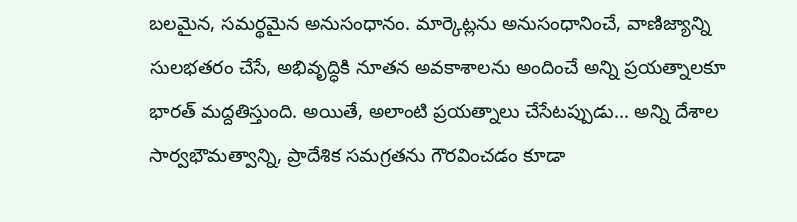బలమైన, సమర్థమైన అనుసంధానం. మార్కెట్లను అనుసంధానించే, వాణిజ్యాన్ని సులభతరం చేసే, అభివృద్ధికి నూతన అవకాశాలను అందించే అన్ని ప్రయత్నాలకూ భారత్ మద్దతిస్తుంది. అయితే, అలాంటి ప్రయత్నాలు చేసేటప్పుడు... అన్ని దేశాల సార్వభౌమత్వాన్ని, ప్రాదేశిక సమగ్రతను గౌరవించడం కూడా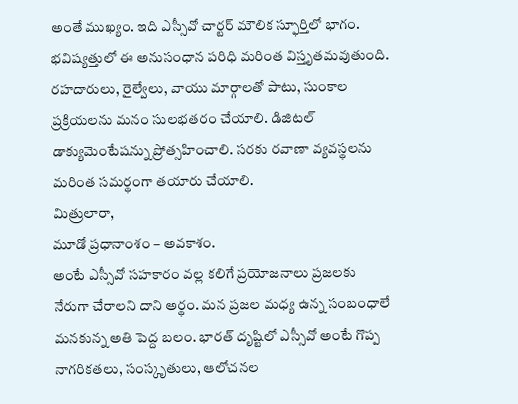అంతే ముఖ్యం. ఇది ఎస్సీవో చార్టర్ మౌలిక స్ఫూర్తిలో భాగం.
భవిష్యత్తులో ఈ అనుసంధాన పరిధి మరింత విస్తృతమవుతుంది. రహదారులు, రైల్వేలు, వాయు మార్గాలతో పాటు, సుంకాల ప్రక్రియలను మనం సులభతరం చేయాలి. డిజిటల్ డాక్యుమెంటేషన్ను ప్రోత్సహించాలి. సరకు రవాణా వ్యవస్థలను మరింత సమర్థంగా తయారు చేయాలి.
మిత్రులారా,
మూడో ప్రధానాంశం – అవకాశం.
అంటే ఎస్సీవో సహకారం వల్ల కలిగే ప్రయోజనాలు ప్రజలకు నేరుగా చేరాలని దాని అర్థం. మన ప్రజల మధ్య ఉన్న సంబంధాలే మనకున్న అతి పెద్ద బలం. భారత్ దృష్టిలో ఎస్సీవో అంటే గొప్ప నాగరికతలు, సంస్కృతులు, ఆలోచనల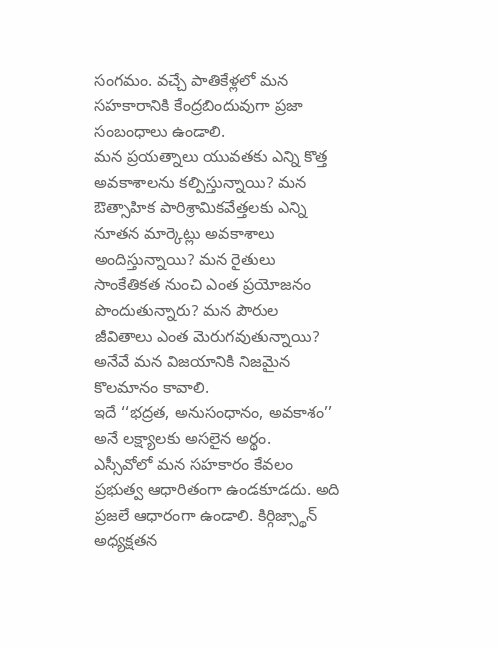సంగమం. వచ్చే పాతికేళ్లలో మన సహకారానికి కేంద్రబిందువుగా ప్రజా సంబంధాలు ఉండాలి.
మన ప్రయత్నాలు యువతకు ఎన్ని కొత్త అవకాశాలను కల్పిస్తున్నాయి? మన ఔత్సాహిక పారిశ్రామికవేత్తలకు ఎన్ని నూతన మార్కెట్లు అవకాశాలు అందిస్తున్నాయి? మన రైతులు సాంకేతికత నుంచి ఎంత ప్రయోజనం పొందుతున్నారు? మన పౌరుల జీవితాలు ఎంత మెరుగవుతున్నాయి? అనేవే మన విజయానికి నిజమైన కొలమానం కావాలి.
ఇదే ‘‘భద్రత, అనుసంధానం, అవకాశం’’ అనే లక్ష్యాలకు అసలైన అర్థం.
ఎస్సీవోలో మన సహకారం కేవలం ప్రభుత్వ ఆధారితంగా ఉండకూడదు. అది ప్రజలే ఆధారంగా ఉండాలి. కిర్గిజ్స్థాన్ అధ్యక్షతన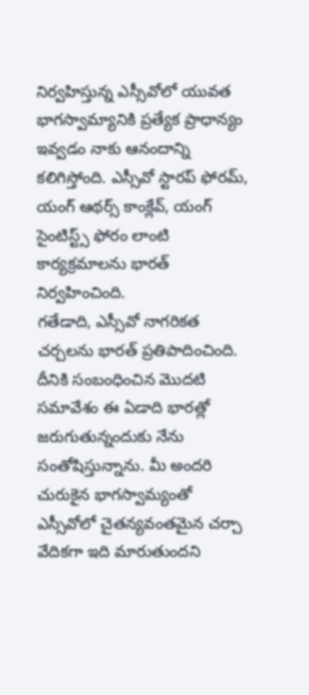నిర్వహిస్తున్న ఎస్సీవోలో యువత భాగస్వామ్యానికి ప్రత్యేక ప్రాధాన్యం ఇవ్వడం నాకు ఆనందాన్ని కలిగిస్తోంది. ఎస్సీవో స్టారప్ ఫోరమ్, యంగ్ ఆథర్స్ కాంక్లేవ్, యంగ్ సైంటిస్ట్స్ ఫోరం లాంటి కార్యక్రమాలను భారత్ నిర్వహించింది.
గతేడాది, ఎస్సీవో నాగరికత చర్చలను భారత్ ప్రతిపాదించింది. దీనికి సంబంధించిన మొదటి సమావేశం ఈ ఏడాది భారత్లో జరుగుతున్నందుకు నేను సంతోషిస్తున్నాను. మీ అందరి చురుకైన భాగస్వామ్యంతో ఎస్సీవోలో చైతన్యవంతమైన చర్చా వేదికగా ఇది మారుతుందని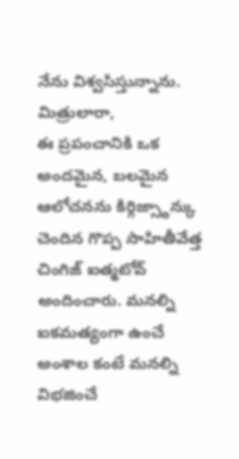నేను విశ్వసిస్తున్నాను.
మిత్రులారా,
ఈ ప్రపంచానికి ఒక అందమైన, బలమైన ఆలోచనను కిర్గిజ్స్థాన్కు చెందిన గొప్ప సాహితీవేత్త చింగిజ్ ఐత్మటోవ్ అందించారు. మనల్ని ఐకమత్యంగా ఉంచే అంశాల కంటే మనల్ని విభజించే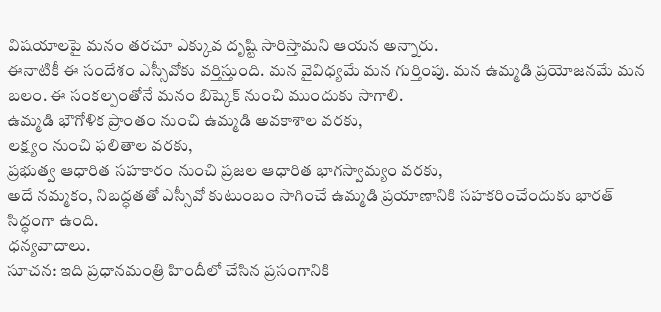విషయాలపై మనం తరచూ ఎక్కువ దృష్టి సారిస్తామని ఆయన అన్నారు.
ఈనాటికీ ఈ సందేశం ఎస్సీవోకు వర్తిస్తుంది. మన వైవిధ్యమే మన గుర్తింపు. మన ఉమ్మడి ప్రయోజనమే మన బలం. ఈ సంకల్పంతోనే మనం బిష్కెక్ నుంచి ముందుకు సాగాలి.
ఉమ్మడి భౌగోళిక ప్రాంతం నుంచి ఉమ్మడి అవకాశాల వరకు,
లక్ష్యం నుంచి ఫలితాల వరకు,
ప్రభుత్వ ఆధారిత సహకారం నుంచి ప్రజల ఆధారిత భాగస్వామ్యం వరకు,
అదే నమ్మకం, నిబద్ధతతో ఎస్సీవో కుటుంబం సాగించే ఉమ్మడి ప్రయాణానికి సహకరించేందుకు భారత్ సిద్ధంగా ఉంది.
ధన్యవాదాలు.
సూచన: ఇది ప్రధానమంత్రి హిందీలో చేసిన ప్రసంగానికి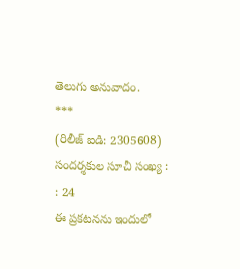తెలుగు అనువాదం.
***
(రిలీజ్ ఐడి: 2305608)
సందర్శకుల సూచీ సంఖ్య : : 24
ఈ ప్రకటనను ఇందులో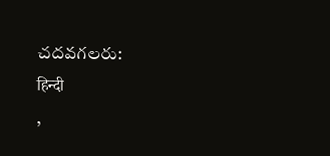చదవగలరు:
हिन्दी
,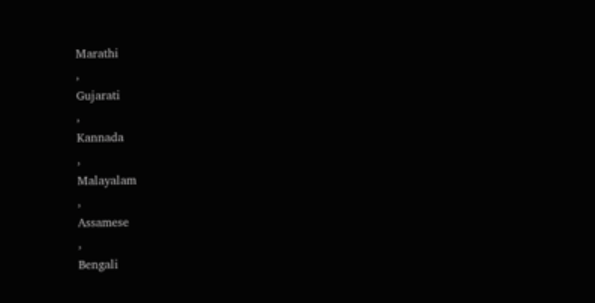Marathi
,
Gujarati
,
Kannada
,
Malayalam
,
Assamese
,
Bengali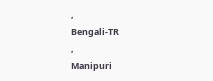,
Bengali-TR
,
Manipuri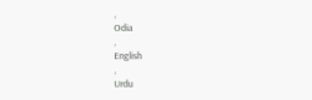,
Odia
,
English
,
Urdu